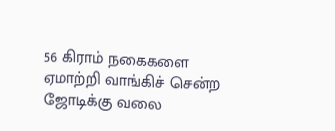56 கிராம் நகைகளை ஏமாற்றி வாங்கிச் சென்ற ஜோடிக்கு வலை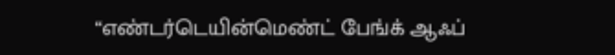“எண்டர்டெயின்மெண்ட் பேங்க் ஆஃப்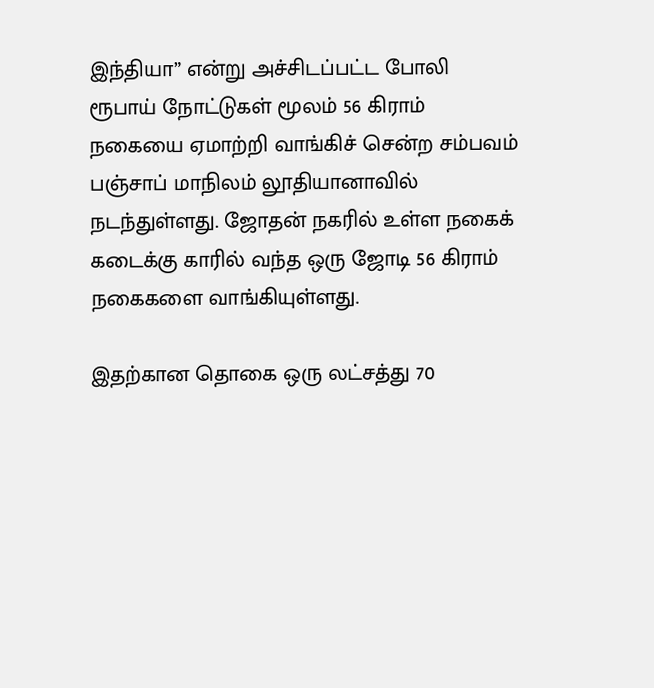இந்தியா” என்று அச்சிடப்பட்ட போலி ரூபாய் நோட்டுகள் மூலம் 56 கிராம் நகையை ஏமாற்றி வாங்கிச் சென்ற சம்பவம் பஞ்சாப் மாநிலம் லூதியானாவில் நடந்துள்ளது. ஜோதன் நகரில் உள்ள நகைக் கடைக்கு காரில் வந்த ஒரு ஜோடி 56 கிராம் நகைகளை வாங்கியுள்ளது.

இதற்கான தொகை ஒரு லட்சத்து 70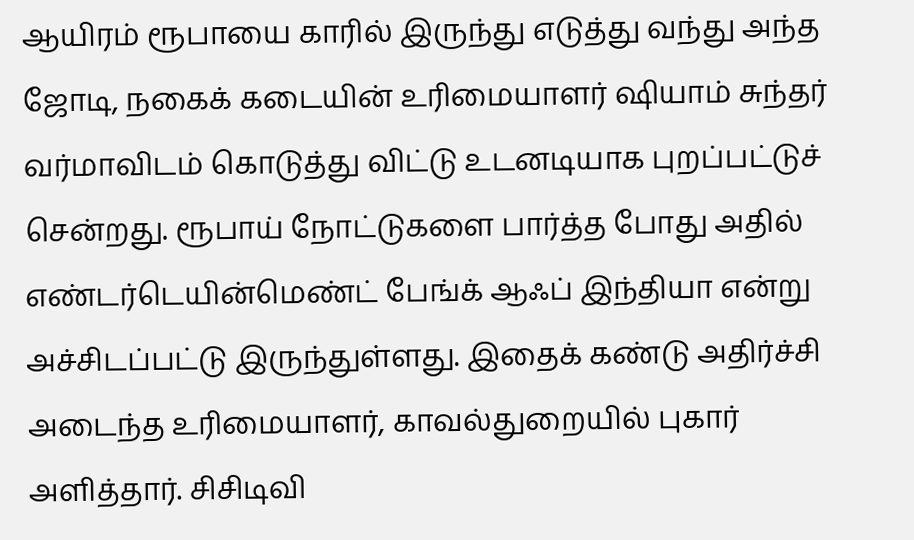ஆயிரம் ரூபாயை காரில் இருந்து எடுத்து வந்து அந்த ஜோடி, நகைக் கடையின் உரிமையாளர் ஷியாம் சுந்தர் வர்மாவிடம் கொடுத்து விட்டு உடனடியாக புறப்பட்டுச் சென்றது. ரூபாய் நோட்டுகளை பார்த்த போது அதில் எண்டர்டெயின்மெண்ட் பேங்க் ஆஃப் இந்தியா என்று அச்சிடப்பட்டு இருந்துள்ளது. இதைக் கண்டு அதிர்ச்சி அடைந்த உரிமையாளர், காவல்துறையில் புகார் அளித்தார். சிசிடிவி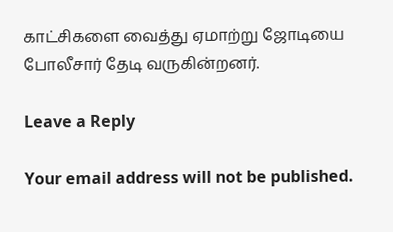காட்சிகளை வைத்து ஏமாற்று ஜோடியை போலீசார் தேடி வருகின்றனர்.

Leave a Reply

Your email address will not be published.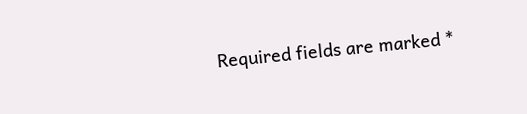Required fields are marked *